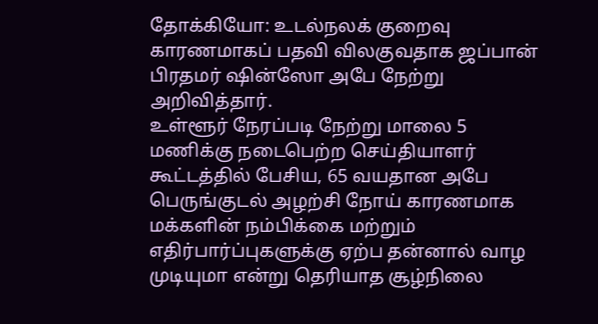தோக்கியோ: உடல்நலக் குறைவு காரணமாகப் பதவி விலகுவதாக ஜப்பான் பிரதமர் ஷின்ஸோ அபே நேற்று அறிவித்தார்.
உள்ளூர் நேரப்படி நேற்று மாலை 5 மணிக்கு நடைபெற்ற செய்தியாளர் கூட்டத்தில் பேசிய, 65 வயதான அபே பெருங்குடல் அழற்சி நோய் காரணமாக மக்களின் நம்பிக்கை மற்றும் எதிர்பார்ப்புகளுக்கு ஏற்ப தன்னால் வாழ முடியுமா என்று தெரியாத சூழ்நிலை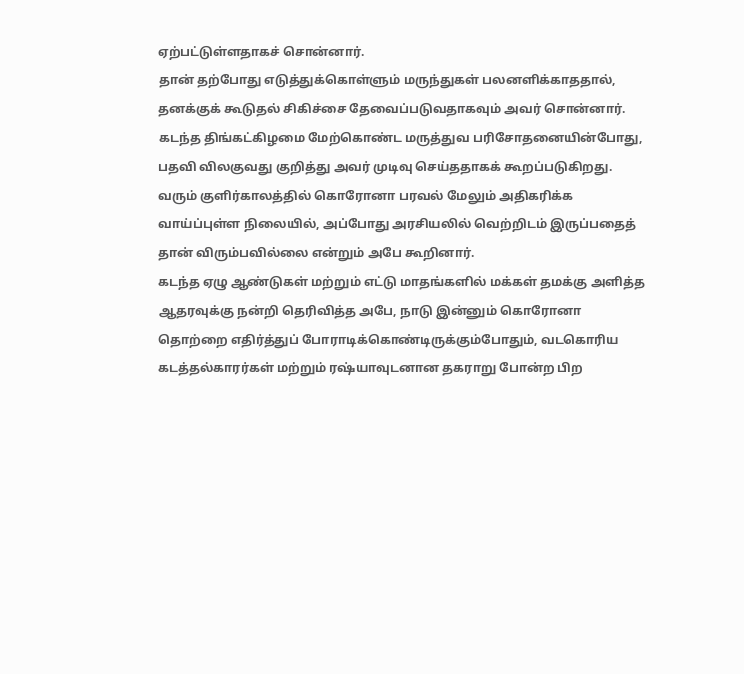ஏற்பட்டுள்ளதாகச் சொன்னார்.
தான் தற்போது எடுத்துக்கொள்ளும் மருந்துகள் பலனளிக்காததால், தனக்குக் கூடுதல் சிகிச்சை தேவைப்படுவதாகவும் அவர் சொன்னார். கடந்த திங்கட்கிழமை மேற்கொண்ட மருத்துவ பரிசோதனையின்போது, பதவி விலகுவது குறித்து அவர் முடிவு செய்ததாகக் கூறப்படுகிறது.
வரும் குளிர்காலத்தில் கொரோனா பரவல் மேலும் அதிகரிக்க வாய்ப்புள்ள நிலையில், அப்போது அரசியலில் வெற்றிடம் இருப்பதைத் தான் விரும்பவில்லை என்றும் அபே கூறினார்.
கடந்த ஏழு ஆண்டுகள் மற்றும் எட்டு மாதங்களில் மக்கள் தமக்கு அளித்த ஆதரவுக்கு நன்றி தெரிவித்த அபே, நாடு இன்னும் கொரோனா தொற்றை எதிர்த்துப் போராடிக்கொண்டிருக்கும்போதும், வடகொரிய கடத்தல்காரர்கள் மற்றும் ரஷ்யாவுடனான தகராறு போன்ற பிற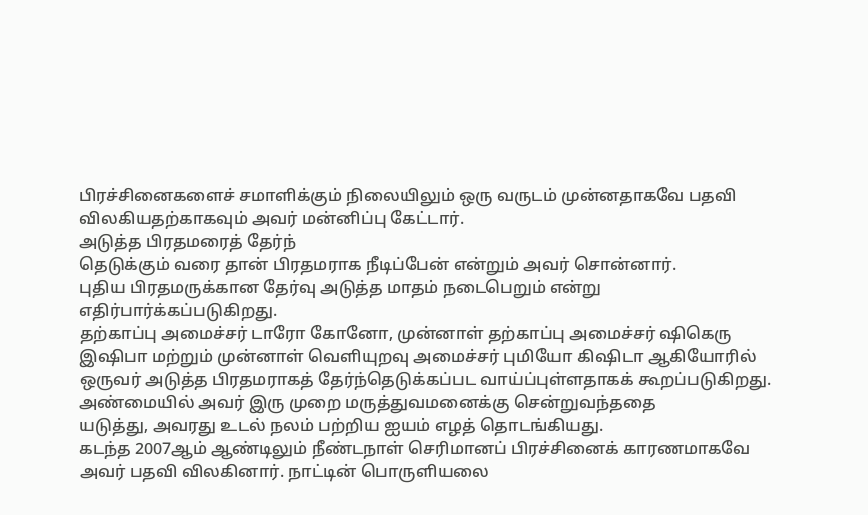பிரச்சினைகளைச் சமாளிக்கும் நிலையிலும் ஒரு வருடம் முன்னதாகவே பதவி விலகியதற்காகவும் அவர் மன்னிப்பு கேட்டார்.
அடுத்த பிரதமரைத் தேர்ந்
தெடுக்கும் வரை தான் பிரதமராக நீடிப்பேன் என்றும் அவர் சொன்னார்.
புதிய பிரதமருக்கான தேர்வு அடுத்த மாதம் நடைபெறும் என்று எதிர்பார்க்கப்படுகிறது.
தற்காப்பு அமைச்சர் டாரோ கோனோ, முன்னாள் தற்காப்பு அமைச்சர் ஷிகெரு இஷிபா மற்றும் முன்னாள் வெளியுறவு அமைச்சர் புமியோ கிஷிடா ஆகியோரில் ஒருவர் அடுத்த பிரதமராகத் தேர்ந்தெடுக்கப்பட வாய்ப்புள்ளதாகக் கூறப்படுகிறது.
அண்மையில் அவர் இரு முறை மருத்துவமனைக்கு சென்றுவந்ததை
யடுத்து, அவரது உடல் நலம் பற்றிய ஐயம் எழத் தொடங்கியது.
கடந்த 2007ஆம் ஆண்டிலும் நீண்டநாள் செரிமானப் பிரச்சினைக் காரணமாகவே அவர் பதவி விலகினார். நாட்டின் பொருளியலை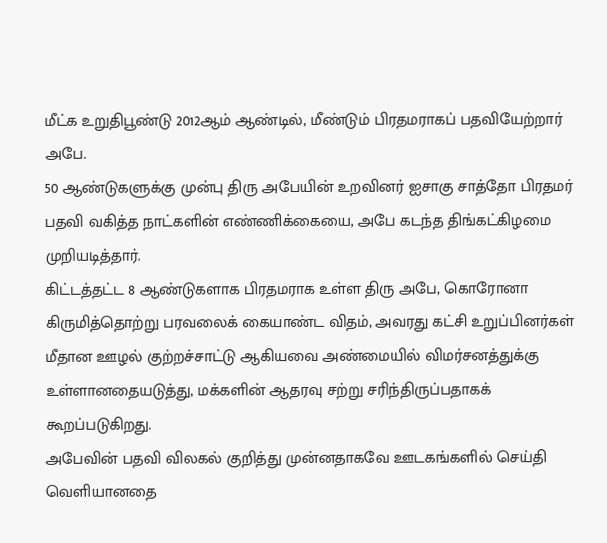மீட்க உறுதிபூண்டு 2012ஆம் ஆண்டில், மீண்டும் பிரதமராகப் பதவியேற்றார் அபே.
50 ஆண்டுகளுக்கு முன்பு திரு அபேயின் உறவினர் ஐசாகு சாத்தோ பிரதமர் பதவி வகித்த நாட்களின் எண்ணிக்கையை, அபே கடந்த திங்கட்கிழமை முறியடித்தார்.
கிட்டத்தட்ட 8 ஆண்டுகளாக பிரதமராக உள்ள திரு அபே, கொரோனா கிருமித்தொற்று பரவலைக் கையாண்ட விதம், அவரது கட்சி உறுப்பினர்கள் மீதான ஊழல் குற்றச்சாட்டு ஆகியவை அண்மையில் விமர்சனத்துக்கு உள்ளானதையடுத்து, மக்களின் ஆதரவு சற்று சரிந்திருப்பதாகக் கூறப்படுகிறது.
அபேவின் பதவி விலகல் குறித்து முன்னதாகவே ஊடகங்களில் செய்தி வெளியானதை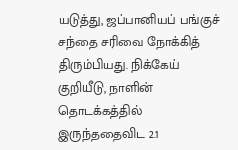யடுத்து, ஜப்பானியப் பங்குச் சந்தை சரிவை நோக்கித் திரும்பியது. நிக்கேய் குறியீடு, நாளின் தொடக்கத்தில் இருந்ததைவிட 2.1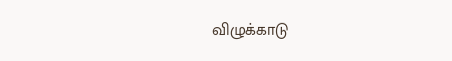விழுக்காடு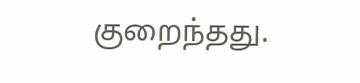குறைந்தது.